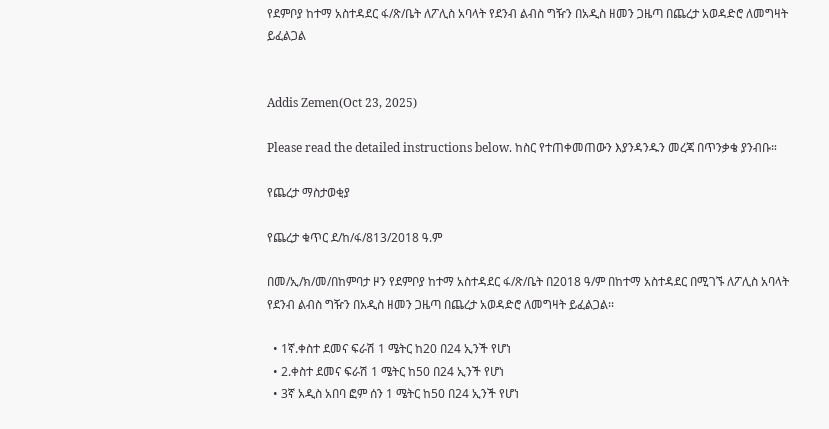የደምቦያ ከተማ አስተዳደር ፋ/ጽ/ቤት ለፖሊስ አባላት የደንብ ልብስ ግዥን በአዲስ ዘመን ጋዜጣ በጨረታ አወዳድሮ ለመግዛት ይፈልጋል


Addis Zemen(Oct 23, 2025)

Please read the detailed instructions below. ከስር የተጠቀመጠውን እያንዳንዱን መረጃ በጥንቃቄ ያንብቡ።

የጨረታ ማስታወቂያ

የጨረታ ቁጥር ደ/ከ/ፋ/813/2018 ዓ.ም

በመ/ኢ/ክ/መ/በከምባታ ዞን የደምቦያ ከተማ አስተዳደር ፋ/ጽ/ቤት በ2018 ዓ/ም በከተማ አስተዳደር በሚገኙ ለፖሊስ አባላት የደንብ ልብስ ግዥን በአዲስ ዘመን ጋዜጣ በጨረታ አወዳድሮ ለመግዛት ይፈልጋል፡፡

  • 1ኛ.ቀስተ ደመና ፍራሽ 1 ሜትር ከ20 በ24 ኢንች የሆነ
  • 2.ቀስተ ደመና ፍራሽ 1 ሜትር ከ50 በ24 ኢንች የሆነ
  • 3ኛ አዲስ አበባ ፎም ሰን 1 ሜትር ከ50 በ24 ኢንች የሆነ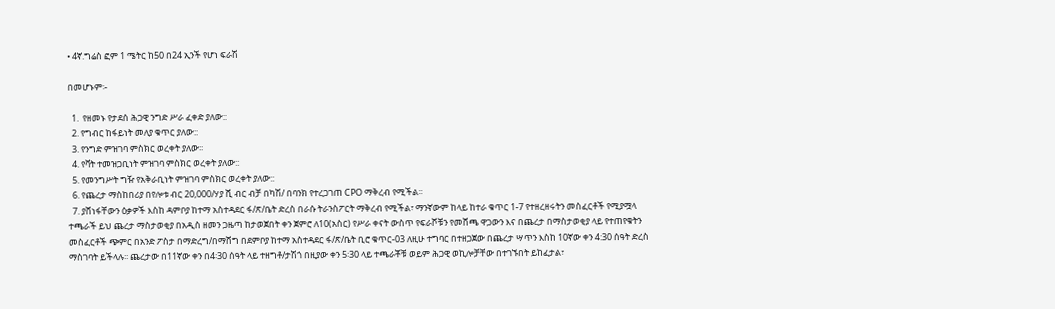• 4ኛ.ግሬስ ፎም 1 ሜትር ከ50 በ24 ኢንች የሆነ ፍራሽ

በመሆኑም፡-

  1.  የዘመኑ የታደሰ ሕጋዊ ንግድ ሥራ ፈቀድ ያለው::
  2. የግብር ከፋይነት መለያ ቁጥር ያለው::
  3. የንግድ ምዝገባ ምስክር ወረቀት ያለው፡፡
  4. የቫት ተመዝጋቢነት ምዝገባ ምስክር ወረቀት ያለው::
  5. የመንግሥት ግዥ የአቅራቢነት ምዝገባ ምስክር ወረቀት ያለው::
  6. የጨረታ ማስከበሪያ በየሎቱ ብር 20,000/ሃያ ሺ ብር ብቻ በካሽ/ በባንክ የተረጋገጠ CPO ማቅረብ የሚችል፡፡
  7. ያሸነፋቸውን ዕቃዎች እስከ ዳምቦያ ከተማ አስተዳደር ፋ/ጽ/ቤት ድረስ በራሱ ትራንስፖርት ማቅረብ የሚችል፣ ማንኛውም ከላይ ከተራ ቁጥር 1-7 የተዘረዘሩትን መስፈርቶች የሚያሟላ ተጫራች ይህ ጨረታ ማስታወቂያ በአዲስ ዘመን ጋዜጣ ከታወጀበት ቀን ጀምሮ ለ10(አስር) የሥራ ቀናት ውስጥ የፍራሾቹን የመሸጫ ዋጋውን እና በጨረታ በማስታወቂያ ላይ የተጠየቁትን መስፈርቶች ጭምር በአንድ ፖስታ በማድረግ/በማሸግ በደምቦያ ከተማ አስተዳደር ፋ/ጽ/ቤት ቢሮ ቁጥር-03 ለዚሁ ተግባር በተዘጋጀው በጨረታ ሣጥን እስከ 10ኛው ቀን 4:30 ሰዓት ድረስ ማስገባት ይችላሉ፡፡ ጨረታው በ11ኛው ቀን በ4፡30 ሰዓት ላይ ተዘግቶ/ታሽጎ በዚያው ቀን 5፡30 ላይ ተጫራቾቹ ወይም ሕጋዊ ወኪሎቻቸው በተገኙበት ይከፈታል፣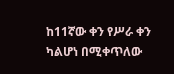ከ11ኛው ቀን የሥራ ቀን ካልሆነ በሚቀጥለው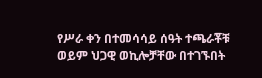የሥራ ቀን በተመሳሳይ ሰዓት ተጫራቾቹ ወይም ህጋዊ ወኪሎቻቸው በተገኙበት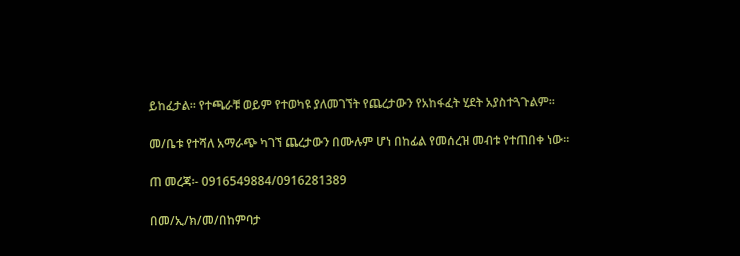ይከፈታል፡፡ የተጫራቹ ወይም የተወካዩ ያለመገኘት የጨረታውን የአከፋፈት ሂደት አያስተጓጉልም፡፡

መ/ቤቱ የተሻለ አማራጭ ካገኘ ጨረታውን በሙሉም ሆነ በከፊል የመሰረዝ መብቱ የተጠበቀ ነው፡፡

ጠ መረጃ፡- 0916549884/0916281389

በመ/ኢ/ክ/መ/በከምባታ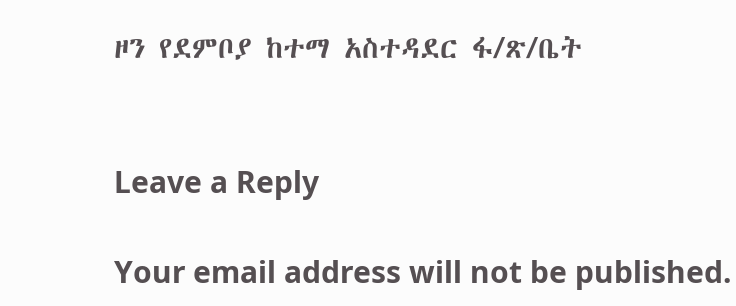ዞን የደምቦያ ከተማ አስተዳደር ፋ/ጽ/ቤት


Leave a Reply

Your email address will not be published.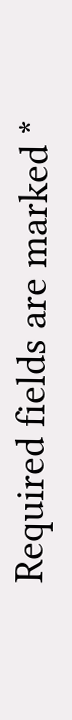Required fields are marked *